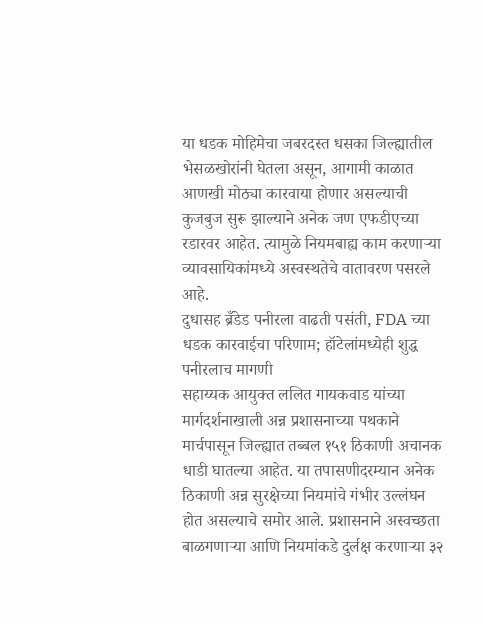या धडक मोहिमेचा जबरदस्त धसका जिल्ह्यातील भेसळखोरांनी घेतला असून, आगामी काळात आणखी मोठ्या कारवाया होणार असल्याची कुजबुज सुरू झाल्याने अनेक जण एफडीएच्या रडारवर आहेत. त्यामुळे नियमबाह्य काम करणाऱ्या व्यावसायिकांमध्ये अस्वस्थतेचे वातावरण पसरले आहे.
दुधासह ब्रँडेड पनीरला वाढती पसंती, FDA च्या धडक कारवाईचा परिणाम; हॉटेलांमध्येही शुद्ध पनीरलाच मागणी
सहाय्यक आयुक्त ललित गायकवाड यांच्या मार्गदर्शनाखाली अन्न प्रशासनाच्या पथकाने मार्चपासून जिल्ह्यात तब्बल १५१ ठिकाणी अचानक धाडी घातल्या आहेत. या तपासणीदरम्यान अनेक ठिकाणी अन्न सुरक्षेच्या नियमांचे गंभीर उल्लंघन होत असल्याचे समोर आले. प्रशासनाने अस्वच्छता बाळगणाऱ्या आणि नियमांकडे दुर्लक्ष करणाऱ्या ३२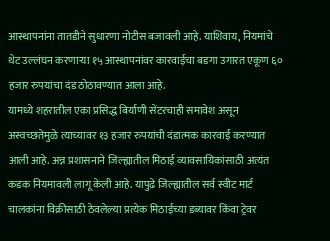आस्थापनांना तातडीने सुधारणा नोटीस बजावली आहे. याशिवाय, नियमांचे थेट उल्लंघन करणाऱ्या १५ आस्थापनांवर कारवाईचा बडगा उगारत एकूण ६० हजार रुपयांचा दंड ठोठावण्यात आला आहे.
यामध्ये शहरातील एका प्रसिद्ध बिर्याणी सेंटरचाही समावेश असून अस्वच्छतेमुळे त्याच्यावर १३ हजार रुपयांची दंडात्मक कारवाई करण्यात आली आहे. अन्न प्रशासनाने जिल्ह्यातील मिठाई व्यावसायिकांसाठी अत्यंत कडक नियमावली लागू केली आहे. यापुढे जिल्ह्यातील सर्व स्वीट मार्ट चालकांना विक्रीसाठी ठेवलेल्या प्रत्येक मिठाईच्या डब्यावर किंवा ट्रेवर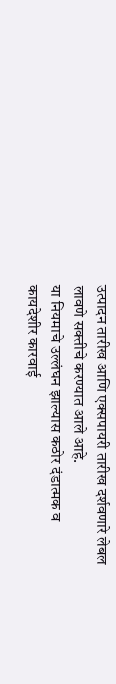उत्पादन तारीख आणि एक्सपायरी तारीख दर्शवणारे लेबल लावणे सक्तीचे करण्यात आले आहे.
या नियमाचे उल्लंघन झाल्यास कठोर दंडात्मक व कायदेशीर कारवाई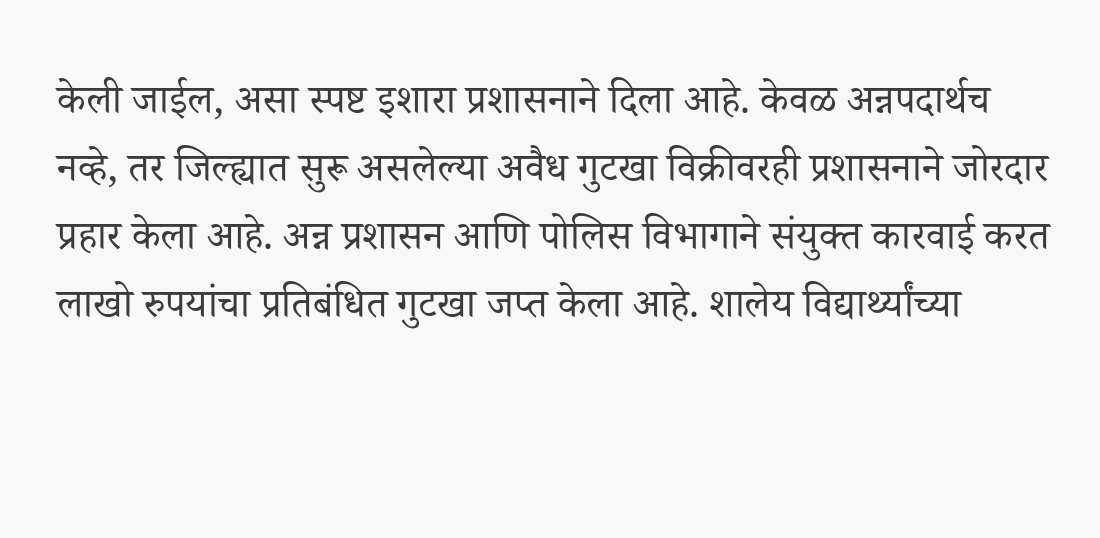केली जाईल, असा स्पष्ट इशारा प्रशासनाने दिला आहे. केवळ अन्नपदार्थच नव्हे, तर जिल्ह्यात सुरू असलेल्या अवैध गुटखा विक्रीवरही प्रशासनाने जोरदार प्रहार केला आहे. अन्न प्रशासन आणि पोलिस विभागाने संयुक्त कारवाई करत लाखो रुपयांचा प्रतिबंधित गुटखा जप्त केला आहे. शालेय विद्यार्थ्यांच्या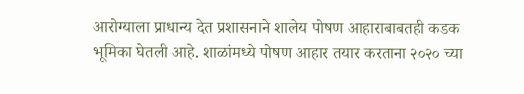आरोग्याला प्राधान्य देत प्रशासनाने शालेय पोषण आहाराबाबतही कडक भूमिका घेतली आहे. शाळांमध्ये पोषण आहार तयार करताना २०२० च्या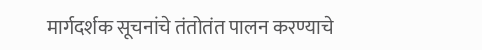मार्गदर्शक सूचनांचे तंतोतंत पालन करण्याचे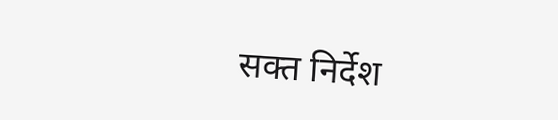सक्त निर्देश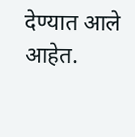देण्यात आले आहेत.